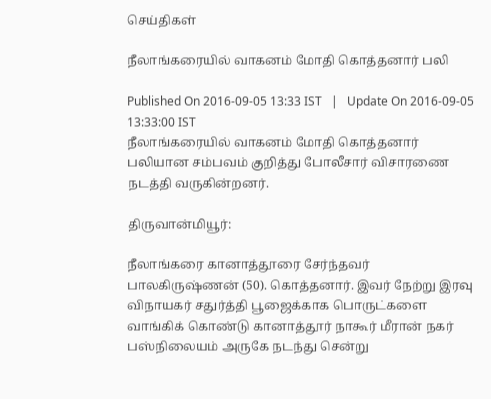செய்திகள்

நீலாங்கரையில் வாகனம் மோதி கொத்தனார் பலி

Published On 2016-09-05 13:33 IST   |   Update On 2016-09-05 13:33:00 IST
நீலாங்கரையில் வாகனம் மோதி கொத்தனார் பலியான சம்பவம் குறித்து போலீசார் விசாரணை நடத்தி வருகின்றனர்.

திருவான்மியூர்:

நீலாங்கரை கானாத்தூரை சேர்ந்தவர் பாலகிருஷ்ணன் (50). கொத்தனார். இவர் நேற்று இரவு விநாயகர் சதுர்த்தி பூஜைக்காக பொருட்களை வாங்கிக் கொண்டு கானாத்தூர் நாகூர் மீரான் நகர் பஸ்நிலையம் அருகே நடந்து சென்று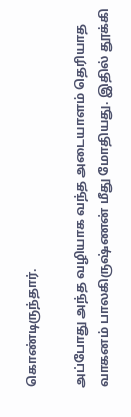கொண்டிருந்தார்.

அப்போது அந்த வழியாக வந்த அடையாளம் தெரியாத வாகனம் பாலகிருஷ்ணன் மீது மோதியது. இதில் தூக்கி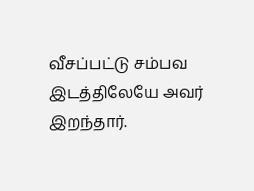வீசப்பட்டு சம்பவ இடத்திலேயே அவர் இறந்தார்.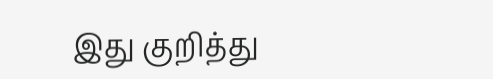இது குறித்து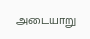அடையாறு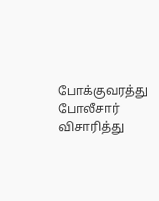போக்குவரத்து போலீசார் விசாரித்து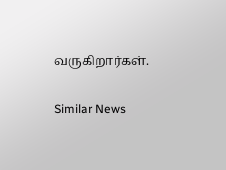வருகிறார்கள்.

Similar News